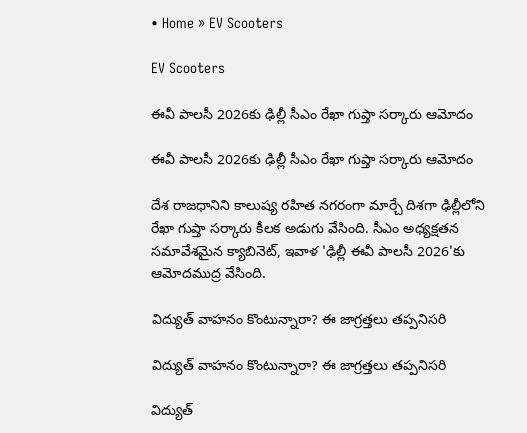• Home » EV Scooters

EV Scooters

ఈవీ పాలసీ 2026కు ఢిల్లీ సీఎం రేఖా గుప్తా సర్కారు ఆమోదం

ఈవీ పాలసీ 2026కు ఢిల్లీ సీఎం రేఖా గుప్తా సర్కారు ఆమోదం

దేశ రాజధానిని కాలుష్య రహిత నగరంగా మార్చే దిశగా ఢిల్లీలోని రేఖా గుప్తా సర్కారు కీలక అడుగు వేసింది. సీఎం అధ్యక్షతన సమావేశమైన క్యాబినెట్, ఇవాళ 'ఢిల్లీ ఈవీ పాలసీ 2026'కు ఆమోదముద్ర వేసింది.

విద్యుత్ వాహనం కొంటున్నారా? ఈ జాగ్రత్తలు తప్పనిసరి

విద్యుత్ వాహనం కొంటున్నారా? ఈ జాగ్రత్తలు తప్పనిసరి

విద్యుత్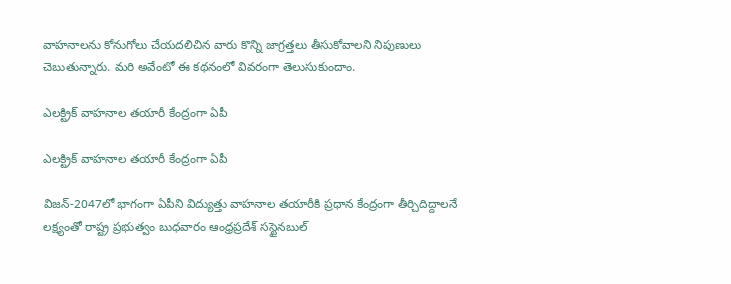వాహనాలను కోనుగోలు చేయదలిచిన వారు కొన్ని జాగ్రత్తలు తీసుకోవాలని నిపుణులు చెబుతున్నారు. మరి అవేంటో ఈ కథనంలో వివరంగా తెలుసుకుందాం.

ఎలక్ట్రిక్‌ వాహనాల తయారీ కేంద్రంగా ఏపీ

ఎలక్ట్రిక్‌ వాహనాల తయారీ కేంద్రంగా ఏపీ

విజన్‌-2047లో భాగంగా ఏపీని విద్యుత్తు వాహనాల తయారీకి ప్రధాన కేంద్రంగా తీర్చిదిద్దాలనే లక్ష్యంతో రాష్ట్ర ప్రభుత్వం బుధవారం ఆంధ్రప్రదేశ్‌ సస్టైనబుల్‌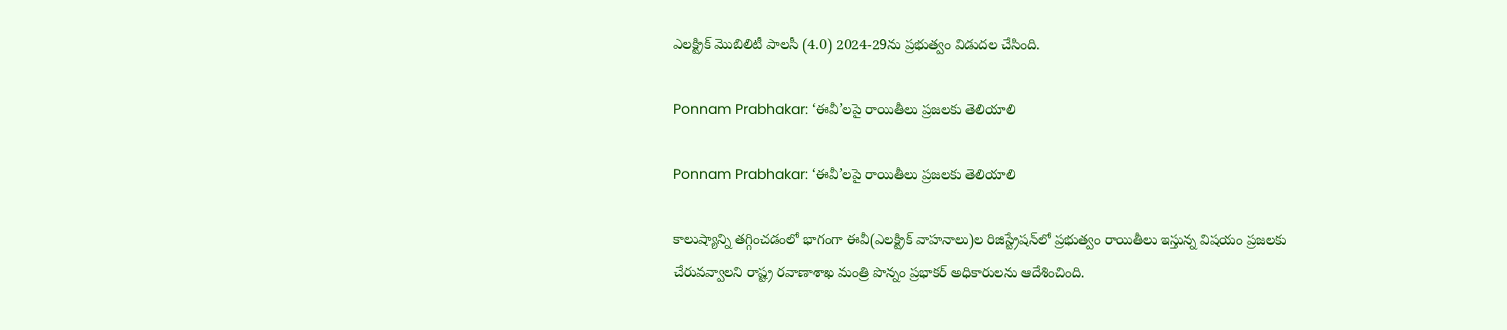ఎలక్ట్రిక్‌ మొబిలిటీ పాలసీ (4.0) 2024-29ను ప్రభుత్వం విడుదల చేసింది.

Ponnam Prabhakar: ‘ఈవీ’లపై రాయితీలు ప్రజలకు తెలియాలి

Ponnam Prabhakar: ‘ఈవీ’లపై రాయితీలు ప్రజలకు తెలియాలి

కాలుష్యాన్ని తగ్గించడంలో భాగంగా ఈవీ(ఎలక్ట్రిక్‌ వాహనాలు)ల రిజిస్ట్రేషన్‌లో ప్రభుత్వం రాయితీలు ఇస్తున్న విషయం ప్రజలకు చేరువవ్వాలని రాష్ట్ర రవాణాశాఖ మంత్రి పొన్నం ప్రభాకర్‌ అధికారులను ఆదేశించింది.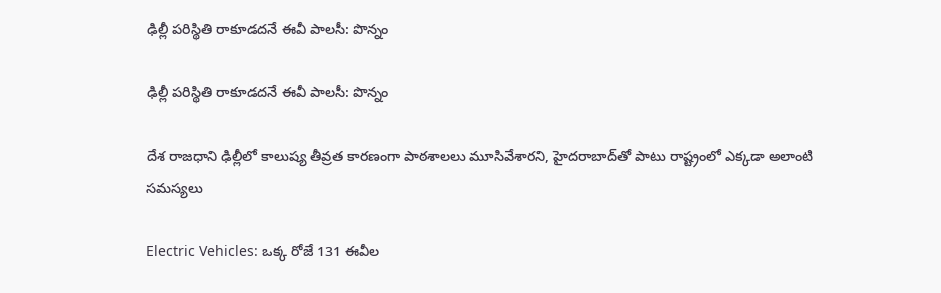ఢిల్లీ పరిస్థితి రాకూడదనే ఈవీ పాలసీ: పొన్నం

ఢిల్లీ పరిస్థితి రాకూడదనే ఈవీ పాలసీ: పొన్నం

దేశ రాజధాని ఢిల్లీలో కాలుష్య తీవ్రత కారణంగా పాఠశాలలు మూసివేశారని, హైదరాబాద్‌తో పాటు రాష్ట్రంలో ఎక్కడా అలాంటి సమస్యలు

Electric Vehicles: ఒక్క రోజే 131 ఈవీల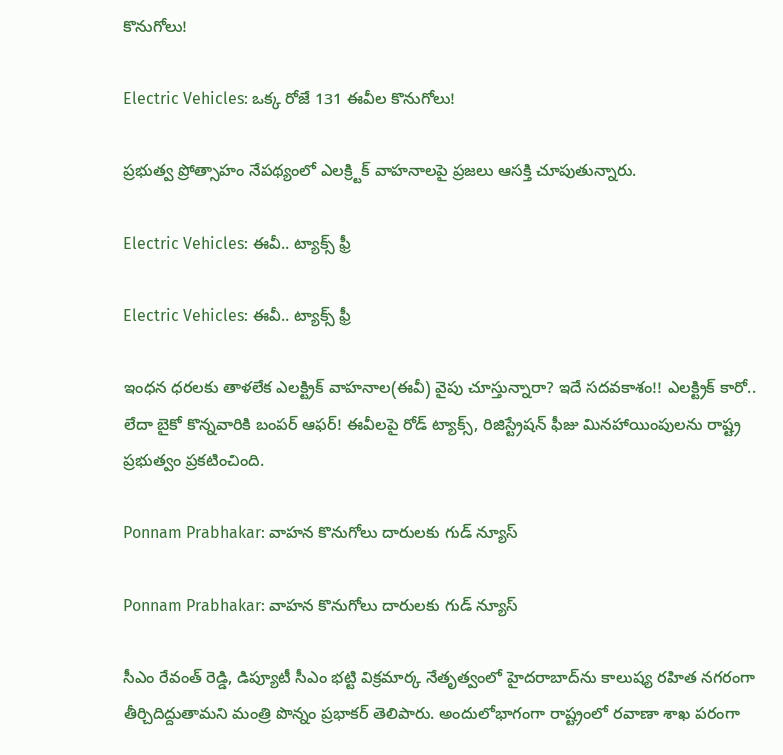కొనుగోలు!

Electric Vehicles: ఒక్క రోజే 131 ఈవీల కొనుగోలు!

ప్రభుత్వ ప్రోత్సాహం నేపథ్యంలో ఎలక్ర్టిక్‌ వాహనాలపై ప్రజలు ఆసక్తి చూపుతున్నారు.

Electric Vehicles: ఈవీ.. ట్యాక్స్‌ ఫ్రీ

Electric Vehicles: ఈవీ.. ట్యాక్స్‌ ఫ్రీ

ఇంధన ధరలకు తాళలేక ఎలక్ట్రిక్‌ వాహనాల(ఈవీ) వైపు చూస్తున్నారా? ఇదే సదవకాశం!! ఎలక్ట్రిక్‌ కారో.. లేదా బైకో కొన్నవారికి బంపర్‌ ఆఫర్‌! ఈవీలపై రోడ్‌ ట్యాక్స్‌, రిజిస్ట్రేషన్‌ ఫీజు మినహాయింపులను రాష్ట్ర ప్రభుత్వం ప్రకటించింది.

Ponnam Prabhakar: వాహన కొనుగోలు దారులకు గుడ్ న్యూస్

Ponnam Prabhakar: వాహన కొనుగోలు దారులకు గుడ్ న్యూస్

సీఎం రేవంత్ రెడ్డి, డిప్యూటీ సీఎం భట్టి విక్రమార్క నేతృత్వంలో హైదరాబాద్‌ను కాలుష్య రహిత నగరంగా తీర్చిదిద్దుతామని మంత్రి పొన్నం ప్రభాకర్ తెలిపారు. అందులోభాగంగా రాష్ట్రంలో రవాణా శాఖ పరంగా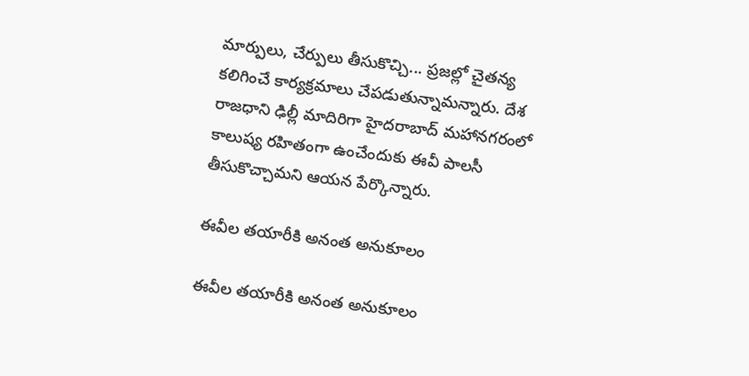మార్పులు, చేర్పులు తీసుకొచ్చి... ప్రజల్లో చైతన్య కలిగించే కార్యక్రమాలు చేపడుతున్నామన్నారు. దేశ రాజధాని ఢిల్లీ మాదిరిగా హైదరాబాద్ మహానగరంలో కాలుష్య రహితంగా ఉంచేందుకు ఈవీ పాలసీ తీసుకొచ్చామని ఆయన పేర్కొన్నారు.

ఈవీల తయారీకి అనంత అనుకూలం

ఈవీల తయారీకి అనంత అనుకూలం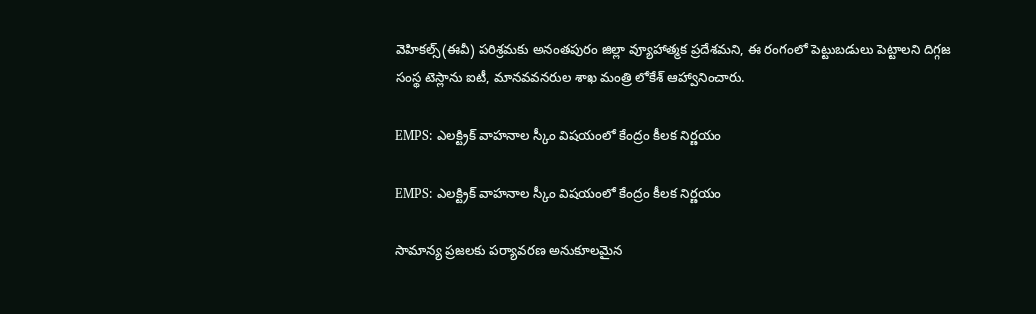వెహికల్స్‌(ఈవీ) పరిశ్రమకు అనంతపురం జిల్లా వ్యూహాత్మక ప్రదేశమని, ఈ రంగంలో పెట్టుబడులు పెట్టాలని దిగ్గజ సంస్థ టెస్లాను ఐటీ, మానవవనరుల శాఖ మంత్రి లోకేశ్‌ ఆహ్వానించారు.

EMPS: ఎలక్ట్రిక్ వాహనాల స్కీం విషయంలో కేంద్రం కీలక నిర్ణయం

EMPS: ఎలక్ట్రిక్ వాహనాల స్కీం విషయంలో కేంద్రం కీలక నిర్ణయం

సామాన్య ప్రజలకు పర్యావరణ అనుకూలమైన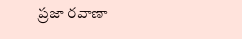ప్రజా రవాణా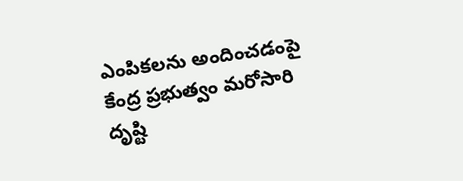ఎంపికలను అందించడంపై కేంద్ర ప్రభుత్వం మరోసారి దృష్టి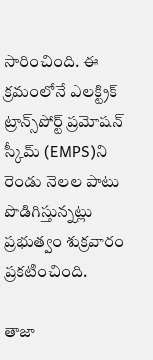సారించింది. ఈ క్రమంలోనే ఎలక్ట్రిక్ ట్రాన్స్‌పోర్ట్ ప్రమోషన్ స్కీమ్ (EMPS)ని రెండు నెలల పాటు పొడిగిస్తున్నట్లు ప్రభుత్వం శుక్రవారం ప్రకటించింది.

తాజా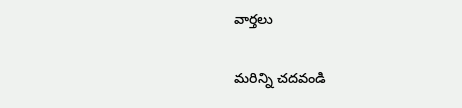వార్తలు

మరిన్ని చదవండి